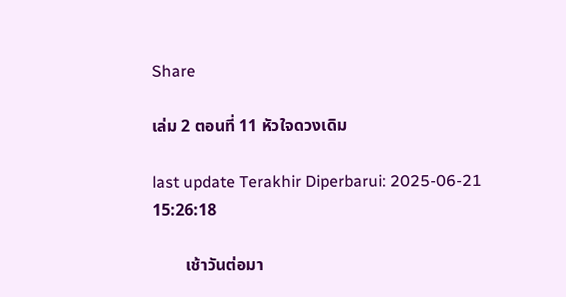Share

เล่ม 2 ตอนที่ 11 หัวใจดวงเดิม

last update Terakhir Diperbarui: 2025-06-21 15:26:18

        เช้าวันต่อมา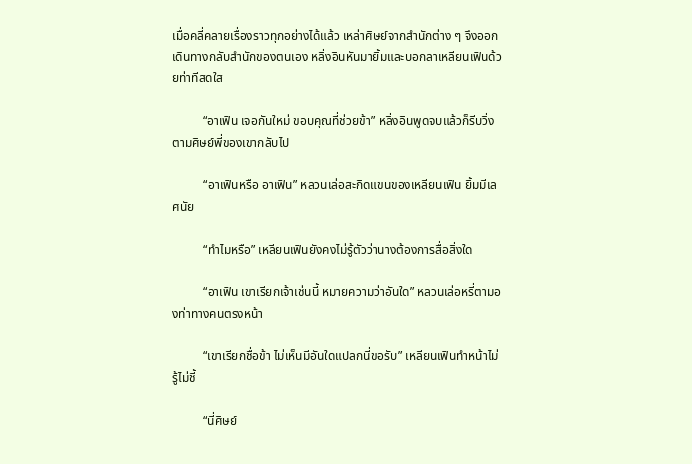เมื่อคลี่คลายเรื่องราวทุกอย่างได้แล้ว เหล่าศิษย์จากสำนักต่าง ๆ จึงออกเดินทางกลับสำนักของตนเอง หลิ่งอินหันมายิ้มและบอกลาเหลียนเฟินด้วยท่าทีสดใส

          “อาเฟิน เจอกันใหม่ ขอบคุณที่ช่วยข้า” หลิ่งอินพูดจบแล้วก็รีบวิ่งตามศิษย์พี่ของเขากลับไป

          “อาเฟินหรือ อาเฟิน” หลวนเล่อสะกิดแขนของเหลียนเฟิน ยิ้มมีเลศนัย

          “ทำไมหรือ” เหลียนเฟินยังคงไม่รู้ตัวว่านางต้องการสื่อสิ่งใด

          “อาเฟิน เขาเรียกเจ้าเช่นนี้ หมายความว่าอันใด” หลวนเล่อหรี่ตามองท่าทางคนตรงหน้า

          “เขาเรียกชื่อข้า ไม่เห็นมีอันใดแปลกนี่ขอรับ” เหลียนเฟินทำหน้าไม่รู้ไม่ชี้

          “นี่ศิษย์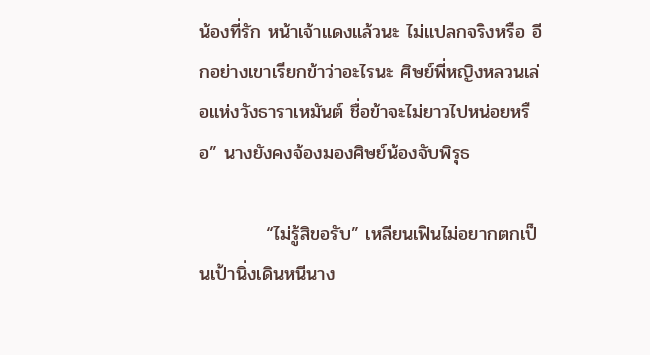น้องที่รัก หน้าเจ้าแดงแล้วนะ ไม่แปลกจริงหรือ อีกอย่างเขาเรียกข้าว่าอะไรนะ ศิษย์พี่หญิงหลวนเล่อแห่งวังธาราเหมันต์ ชื่อข้าจะไม่ยาวไปหน่อยหรือ” นางยังคงจ้องมองศิษย์น้องจับพิรุธ

          “ไม่รู้สิขอรับ” เหลียนเฟินไม่อยากตกเป็นเป้านิ่งเดินหนีนาง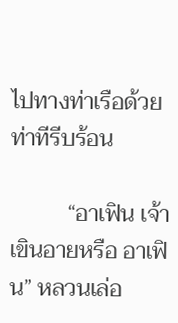ไปทางท่าเรือด้วยท่าทีรีบร้อน

          “อาเฟิน เจ้าเขินอายหรือ อาเฟิน” หลวนเล่อ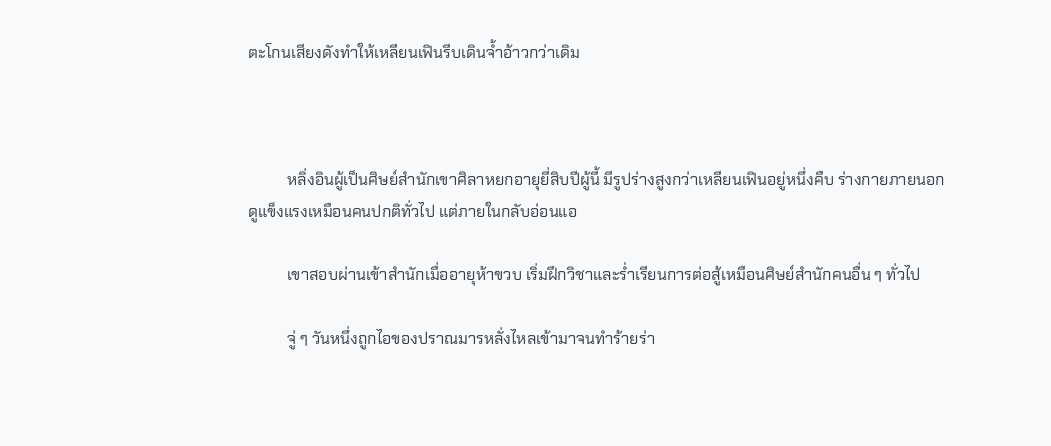ตะโกนเสียงดังทำให้เหลียนเฟินรีบเดินจ้ำอ้าวกว่าเดิม



          หลิ่งอินผู้เป็นศิษย์สำนักเขาศิลาหยกอายุยี่สิบปีผู้นี้ มีรูปร่างสูงกว่าเหลียนเฟินอยู่หนึ่งคืบ ร่างกายภายนอกดูแข็งแรงเหมือนคนปกติทั่วไป แต่ภายในกลับอ่อนแอ

          เขาสอบผ่านเข้าสำนักเมื่ออายุห้าขวบ เริ่มฝึกวิชาและร่ำเรียนการต่อสู้เหมือนศิษย์สำนักคนอื่น ๆ ทั่วไป

          จู่ ๆ วันหนึ่งถูกไอของปราณมารหลั่งไหลเข้ามาจนทำร้ายร่า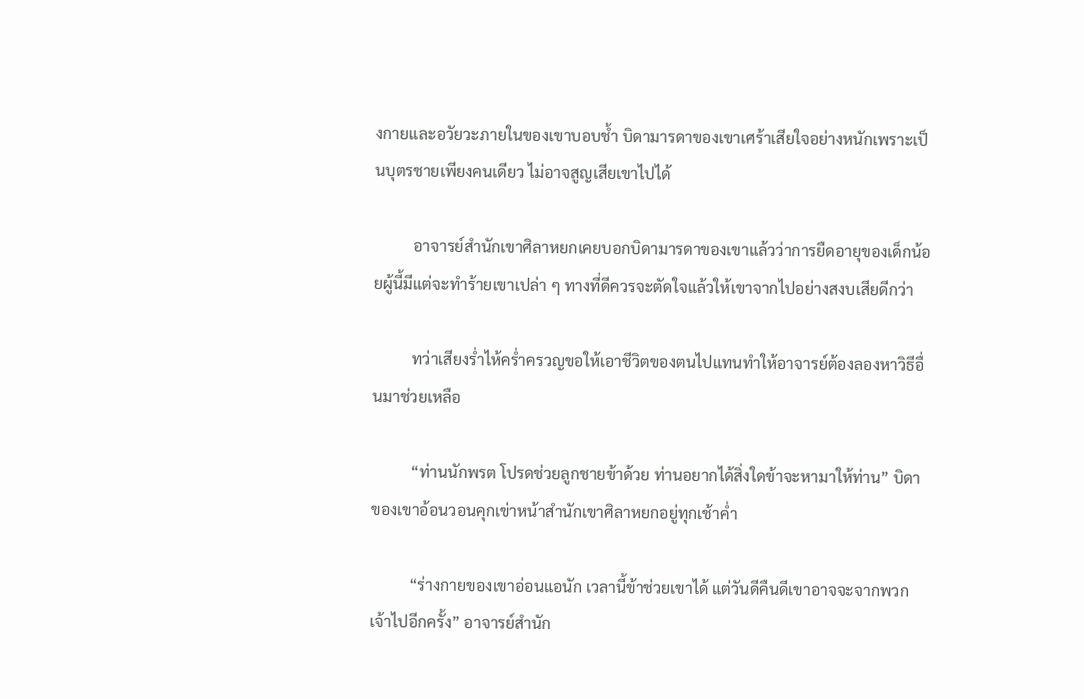งกายและอวัยวะภายในของเขาบอบช้ำ บิดามารดาของเขาเศร้าเสียใจอย่างหนักเพราะเป็นบุตรชายเพียงคนเดียว ไม่อาจสูญเสียเขาไปได้

          อาจารย์สำนักเขาศิลาหยกเคยบอกบิดามารดาของเขาแล้วว่าการยืดอายุของเด็กน้อยผู้นี้มีแต่จะทำร้ายเขาเปล่า ๆ ทางที่ดีควรจะตัดใจแล้วให้เขาจากไปอย่างสงบเสียดีกว่า

          ทว่าเสียงร่ำไห้คร่ำครวญขอให้เอาชีวิตของตนไปแทนทำให้อาจารย์ต้องลองหาวิธีอื่นมาช่วยเหลือ

          “ท่านนักพรต โปรดช่วยลูกชายข้าด้วย ท่านอยากได้สิ่งใดข้าจะหามาให้ท่าน” บิดาของเขาอ้อนวอนคุกเข่าหน้าสำนักเขาศิลาหยกอยู่ทุกเช้าค่ำ

          “ร่างกายของเขาอ่อนแอนัก เวลานี้ข้าช่วยเขาได้ แต่วันดีคืนดีเขาอาจจะจากพวกเจ้าไปอีกครั้ง” อาจารย์สำนัก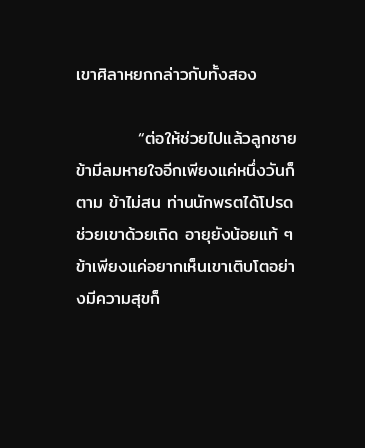เขาศิลาหยกกล่าวกับทั้งสอง

          “ต่อให้ช่วยไปแล้วลูกชายข้ามีลมหายใจอีกเพียงแค่หนึ่งวันก็ตาม ข้าไม่สน ท่านนักพรตได้โปรดช่วยเขาด้วยเถิด อายุยังน้อยแท้ ๆ ข้าเพียงแค่อยากเห็นเขาเติบโตอย่างมีความสุขก็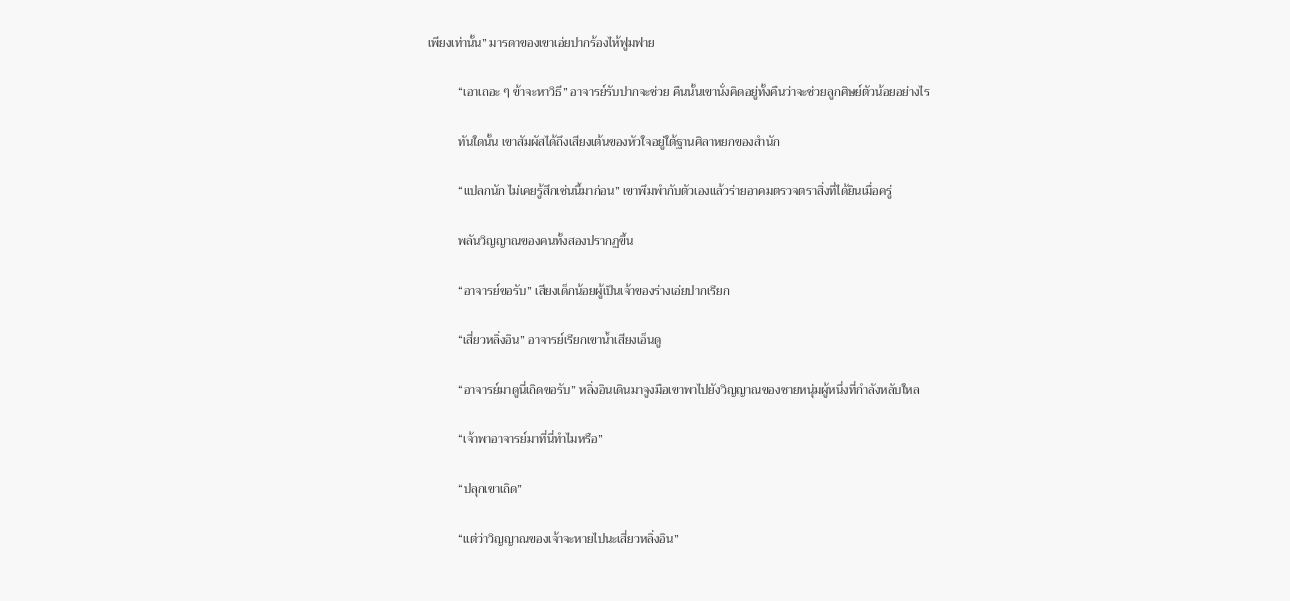เพียงเท่านั้น” มารดาของเขาเอ่ยปากร้องไห้ฟูมฟาย

          “เอาเถอะ ๆ ข้าจะหาวิธี” อาจารย์รับปากจะช่วย คืนนั้นเขานั่งคิดอยู่ทั้งคืนว่าจะช่วยลูกศิษย์ตัวน้อยอย่างไร

          ทันใดนั้น เขาสัมผัสได้ถึงเสียงเต้นของหัวใจอยู่ใต้ฐานศิลาหยกของสำนัก

          “แปลกนัก ไม่เคยรู้สึกเช่นนี้มาก่อน” เขาพึมพำกับตัวเองแล้วร่ายอาคมตรวจตราสิ่งที่ได้ยินเมื่อครู่

          พลันวิญญาณของคนทั้งสองปรากฏขึ้น

          “อาจารย์ขอรับ” เสียงเด็กน้อยผู้เป็นเจ้าของร่างเอ่ยปากเรียก

          “เสี่ยวหลิ่งอิน” อาจารย์เรียกเขาน้ำเสียงเอ็นดู

          “อาจารย์มาดูนี่เถิดขอรับ” หลิ่งอินเดินมาจูงมือเขาพาไปยังวิญญาณของชายหนุ่มผู้หนึ่งที่กำลังหลับใหล

          “เจ้าพาอาจารย์มาที่นี่ทำไมหรือ”

          “ปลุกเขาเถิด”

          “แต่ว่าวิญญาณของเจ้าจะหายไปนะเสี่ยวหลิ่งอิน”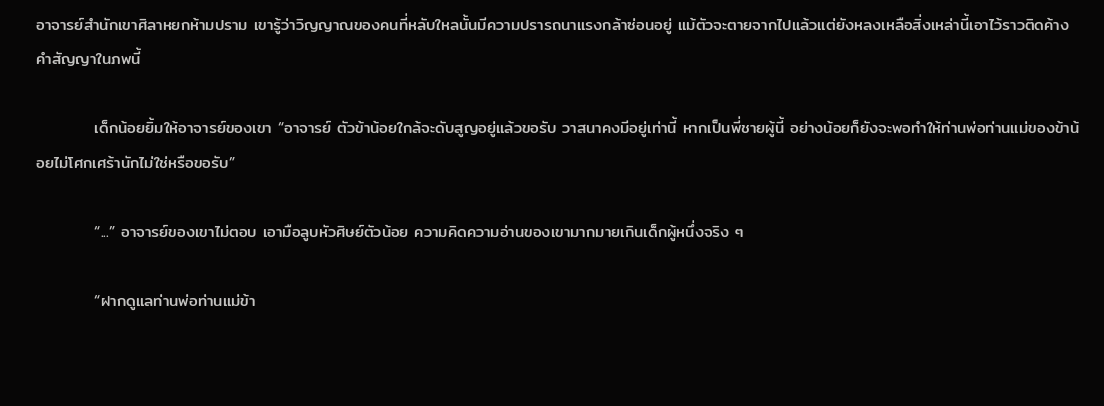อาจารย์สำนักเขาศิลาหยกห้ามปราม เขารู้ว่าวิญญาณของคนที่หลับใหลนั้นมีความปรารถนาแรงกล้าซ่อนอยู่ แม้ตัวจะตายจากไปแล้วแต่ยังหลงเหลือสิ่งเหล่านี้เอาไว้ราวติดค้างคำสัญญาในภพนี้

          เด็กน้อยยิ้มให้อาจารย์ของเขา “อาจารย์ ตัวข้าน้อยใกล้จะดับสูญอยู่แล้วขอรับ วาสนาคงมีอยู่เท่านี้ หากเป็นพี่ชายผู้นี้ อย่างน้อยก็ยังจะพอทำให้ท่านพ่อท่านแม่ของข้าน้อยไม่โศกเศร้านักไม่ใช่หรือขอรับ”

          “...” อาจารย์ของเขาไม่ตอบ เอามือลูบหัวศิษย์ตัวน้อย ความคิดความอ่านของเขามากมายเกินเด็กผู้หนึ่งจริง ๆ

          “ฝากดูแลท่านพ่อท่านแม่ข้า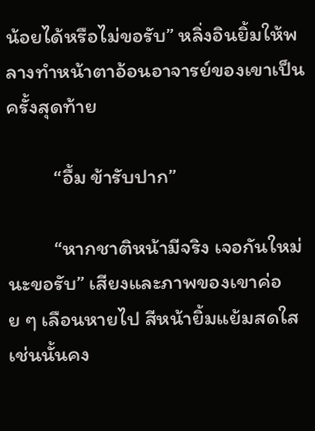น้อยได้หรือไม่ขอรับ” หลิ่งอินยิ้มให้พลางทำหน้าตาอ้อนอาจารย์ของเขาเป็นครั้งสุดท้าย

          “อื้ม ข้ารับปาก”

          “หากชาติหน้ามีจริง เจอกันใหม่นะขอรับ” เสียงและภาพของเขาค่อย ๆ เลือนหายไป สีหน้ายิ้มแย้มสดใสเช่นนั้นคง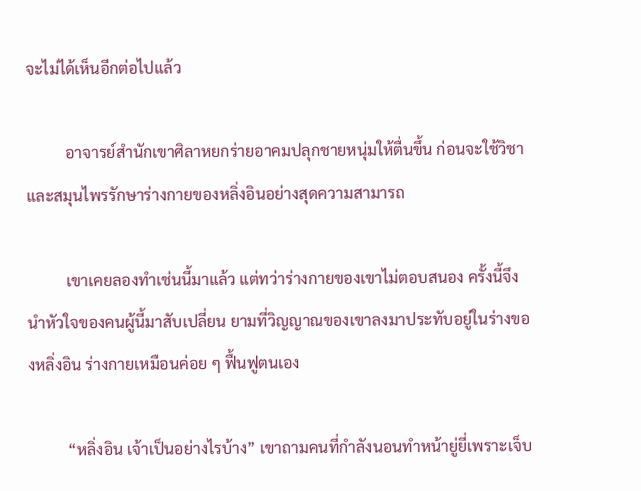จะไม่ได้เห็นอีกต่อไปแล้ว

          อาจารย์สำนักเขาศิลาหยกร่ายอาคมปลุกชายหนุ่มให้ตื่นขึ้น ก่อนจะใช้วิชาและสมุนไพรรักษาร่างกายของหลิ่งอินอย่างสุดความสามารถ

          เขาเคยลองทำเช่นนี้มาแล้ว แต่ทว่าร่างกายของเขาไม่ตอบสนอง ครั้งนี้จึงนำหัวใจของคนผู้นี้มาสับเปลี่ยน ยามที่วิญญาณของเขาลงมาประทับอยู่ในร่างของหลิ่งอิน ร่างกายเหมือนค่อย ๆ ฟื้นฟูตนเอง

          “หลิ่งอิน เจ้าเป็นอย่างไรบ้าง” เขาถามคนที่กำลังนอนทำหน้ายู่ยี่เพราะเจ็บ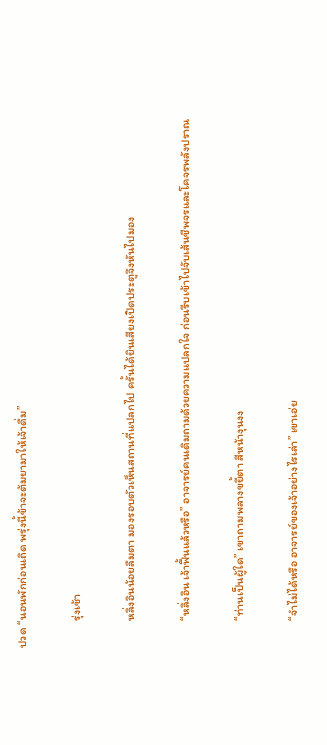ปวด “นอนพักก่อนเถิด พรุ่งนี้ข้าจะต้มยามาให้เจ้าดื่ม”

          รุ่งเช้า

          หลิ่งอินน้อยลืมตา มองรอบตัวเห็นสถานที่แปลกไป ครั้นได้ยินเสียงเปิดประตูจึงหันไปมอง

          “หลิ่งอิน เจ้าฟื้นแล้วหรือ” อาจารย์คนเดิมถามด้วยความแปลกใจ ก่อนรีบเข้าไปจับเส้นชีพจรและโคจรพลังปราณ

          “ท่านเป็นผู้ใด” เขาถามพลางขยี้ตา สีหน้างุนงง

          “จำไม่ได้หรือ อาจารย์ของเจ้าอย่างไรเล่า” เขาเอ่ย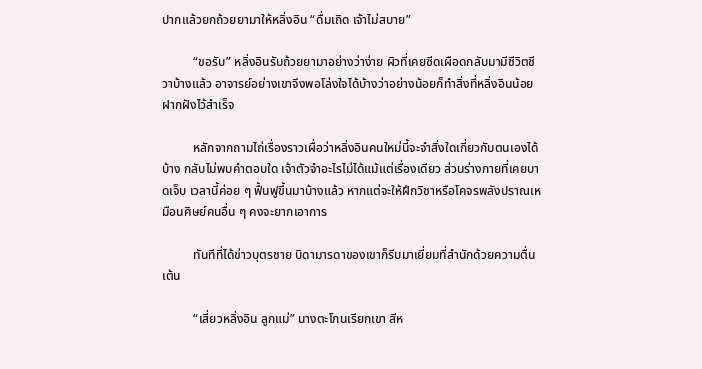ปากแล้วยกถ้วยยามาให้หลิ่งอิน “ดื่มเถิด เจ้าไม่สบาย”

          “ขอรับ” หลิ่งอินรับถ้วยยามาอย่างว่าง่าย ผิวที่เคยซีดเผือดกลับมามีชีวิตชีวาบ้างแล้ว อาจารย์อย่างเขาจึงพอโล่งใจได้บ้างว่าอย่างน้อยก็ทำสิ่งที่หลิ่งอินน้อยฝากฝังไว้สำเร็จ

          หลักจากถามไถ่เรื่องราวเผื่อว่าหลิ่งอินคนใหม่นี้จะจำสิ่งใดเกี่ยวกับตนเองได้บ้าง กลับไม่พบคำตอบใด เจ้าตัวจำอะไรไม่ได้แม้แต่เรื่องเดียว ส่วนร่างกายที่เคยบาดเจ็บ เวลานี้ค่อย ๆ ฟื้นฟูขึ้นมาบ้างแล้ว หากแต่จะให้ฝึกวิชาหรือโคจรพลังปราณเหมือนศิษย์คนอื่น ๆ คงจะยากเอาการ

          ทันทีที่ได้ข่าวบุตรชาย บิดามารดาของเขาก็รีบมาเยี่ยมที่สำนักด้วยความตื่นเต้น

          “เสี่ยวหลิ่งอิน ลูกแม่” นางตะโกนเรียกเขา สีห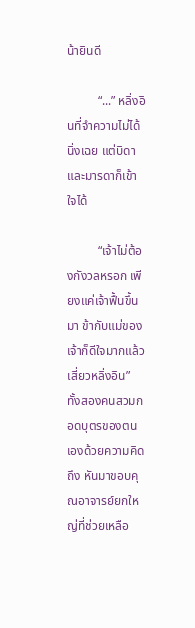น้ายินดี

          “...” หลิ่งอินที่จำความไม่ได้นิ่งเฉย แต่บิดาและมารดาก็เข้าใจได้

          “เจ้าไม่ต้องกังวลหรอก เพียงแค่เจ้าฟื้นขึ้นมา ข้ากับแม่ของเจ้าก็ดีใจมากแล้ว เสี่ยวหลิ่งอิน” ทั้งสองคนสวมกอดบุตรของตนเองด้วยความคิดถึง หันมาขอบคุณอาจารย์ยกใหญ่ที่ช่วยเหลือ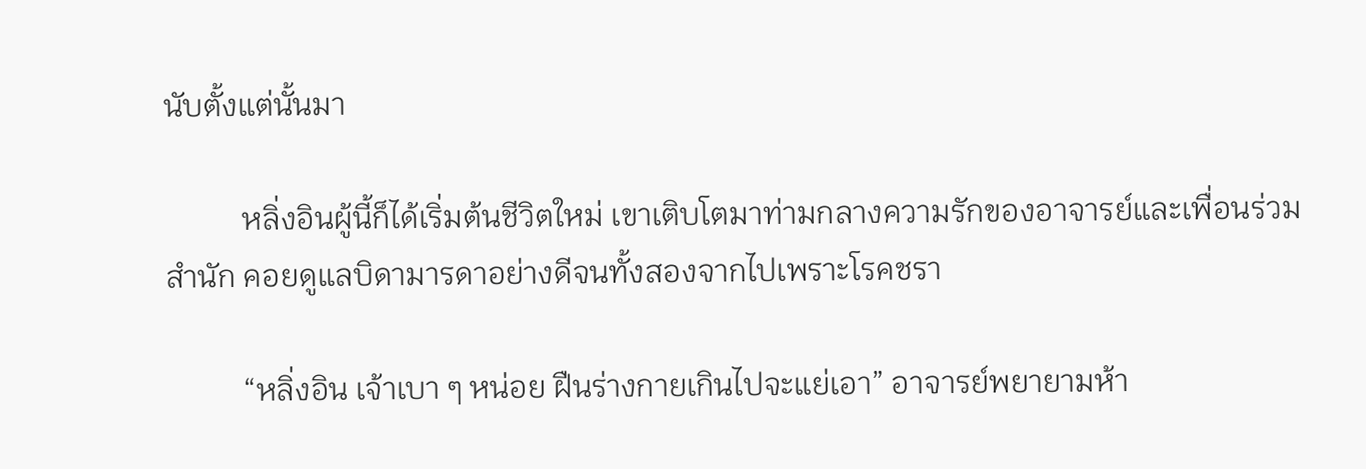นับตั้งแต่นั้นมา

          หลิ่งอินผู้นี้ก็ได้เริ่มต้นชีวิตใหม่ เขาเติบโตมาท่ามกลางความรักของอาจารย์และเพื่อนร่วมสำนัก คอยดูแลบิดามารดาอย่างดีจนทั้งสองจากไปเพราะโรคชรา

          “หลิ่งอิน เจ้าเบา ๆ หน่อย ฝืนร่างกายเกินไปจะแย่เอา” อาจารย์พยายามห้า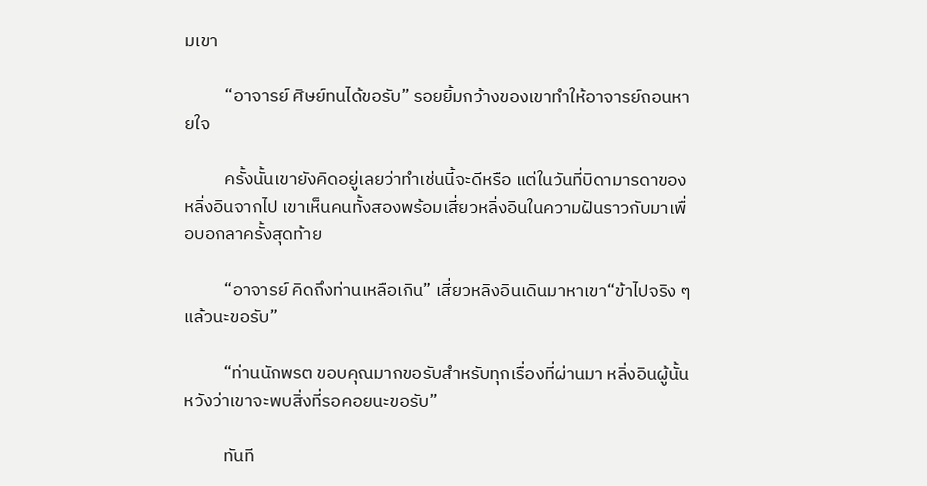มเขา

          “อาจารย์ ศิษย์ทนได้ขอรับ” รอยยิ้มกว้างของเขาทำให้อาจารย์ถอนหายใจ

          ครั้งนั้นเขายังคิดอยู่เลยว่าทำเช่นนี้จะดีหรือ แต่ในวันที่บิดามารดาของหลิ่งอินจากไป เขาเห็นคนทั้งสองพร้อมเสี่ยวหลิ่งอินในความฝันราวกับมาเพื่อบอกลาครั้งสุดท้าย

          “อาจารย์ คิดถึงท่านเหลือเกิน” เสี่ยวหลิงอินเดินมาหาเขา“ข้าไปจริง ๆ แล้วนะขอรับ”

          “ท่านนักพรต ขอบคุณมากขอรับสำหรับทุกเรื่องที่ผ่านมา หลิ่งอินผู้นั้น หวังว่าเขาจะพบสิ่งที่รอคอยนะขอรับ”

          ทันที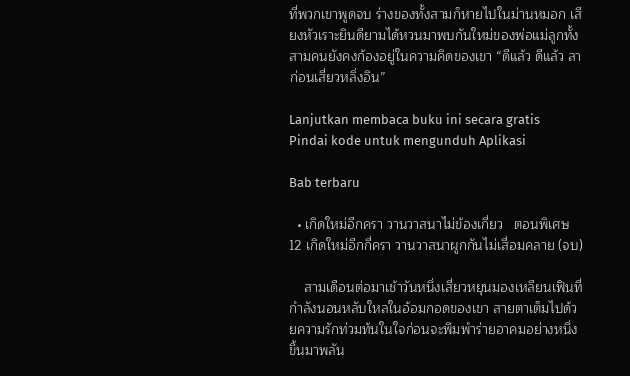ที่พวกเขาพูดจบ ร่างของทั้งสามก็หายไปในม่านหมอก เสียงหัวเราะยินดียามได้หวนมาพบกันใหม่ของพ่อแม่ลูกทั้งสามคนยังคงก้องอยู่ในความคิดของเขา “ดีแล้ว ดีแล้ว ลาก่อนเสี่ยวหลิ่งอิน”

Lanjutkan membaca buku ini secara gratis
Pindai kode untuk mengunduh Aplikasi

Bab terbaru

  • เกิดใหม่อีกครา วานวาสนาไม่ข้องเกี่ยว   ตอนพิเศษ 12 เกิดใหม่อีกกี่ครา วานวาสนาผูกกันไม่เสื่อมคลาย (จบ)

    สามเดือนต่อมาเช้าวันหนึ่งเสี่ยวหยุนมองเหลียนเฟินที่กำลังนอนหลับใหลในอ้อมกอดของเขา สายตาเต็มไปด้วยความรักท่วมท้นในใจก่อนจะพึมพำร่ายอาคมอย่างหนึ่งขึ้นมาพลัน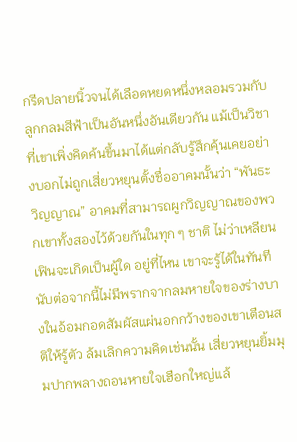กรีดปลายนิ้วจนได้เลือดหยดหนึ่งหลอมรวมกับลูกกลมสีฟ้าเป็นอันหนึ่งอันเดียวกัน แม้เป็นวิชาที่เขาเพิ่งคิดค้นขึ้นมาได้แต่กลับรู้สึกคุ้นเคยอย่างบอกไม่ถูกเสี่ยวหยุนตั้งชื่ออาคมนั้นว่า “พันธะวิญญาณ” อาคมที่สามารถผูกวิญญาณของพวกเขาทั้งสองไว้ด้วยกันในทุก ๆ ชาติ ไม่ว่าเหลียนเฟินจะเกิดเป็นผู้ใด อยู่ที่ไหน เขาจะรู้ได้ในทันที นับต่อจากนี้ไม่มีพรากจากลมหายใจของร่างบางในอ้อมกอดสัมผัสแผ่นอกกว้างของเขาเตือนสติให้รู้ตัว ล้มเลิกความคิดเช่นนั้น เสี่ยวหยุนยิ้มมุมปากพลางถอนหายใจเฮือกใหญ่แล้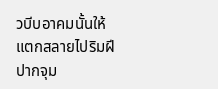วบีบอาคมนั้นให้แตกสลายไปริมฝีปากจุม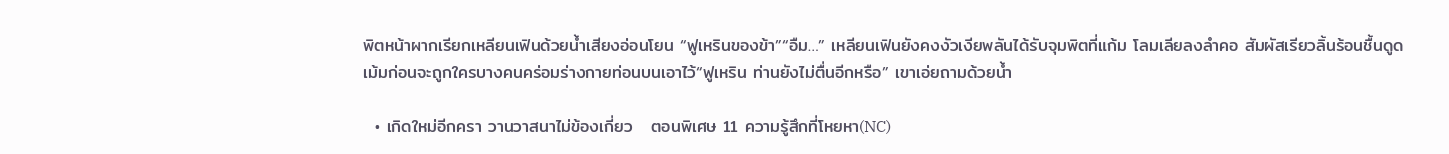พิตหน้าผากเรียกเหลียนเฟินด้วยน้ำเสียงอ่อนโยน “ฟูเหรินของข้า”“อืม…” เหลียนเฟินยังคงงัวเงียพลันได้รับจุมพิตที่แก้ม โลมเลียลงลำคอ สัมผัสเรียวลิ้นร้อนชื้นดูดเม้มก่อนจะถูกใครบางคนคร่อมร่างกายท่อนบนเอาไว้“ฟูเหริน ท่านยังไม่ตื่นอีกหรือ” เขาเอ่ยถามด้วยน้ำ

  • เกิดใหม่อีกครา วานวาสนาไม่ข้องเกี่ยว   ตอนพิเศษ 11 ความรู้สึกที่โหยหา(NC)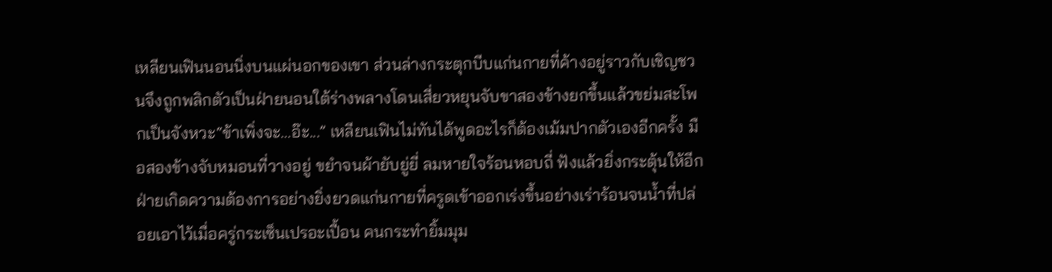เหลียนเฟินนอนนิ่งบนแผ่นอกของเขา ส่วนล่างกระตุกบีบแก่นกายที่ค้างอยู่ราวกับเชิญชวนจึงถูกพลิกตัวเป็นฝ่ายนอนใต้ร่างพลางโดนเสี่ยวหยุนจับขาสองข้างยกขึ้นแล้วขย่มสะโพกเป็นจังหวะ“ข้าเพิ่งจะ…อ๊ะ...” เหลียนเฟินไม่ทันได้พูดอะไรก็ต้องเม้มปากตัวเองอีกครั้ง มือสองข้างจับหมอนที่วางอยู่ ขยำจนผ้ายับยู่ยี่ ลมหายใจร้อนหอบถี่ ฟังแล้วยิ่งกระตุ้นให้อีกฝ่ายเกิดความต้องการอย่างยิ่งยวดแก่นกายที่ครูดเข้าออกเร่งขึ้นอย่างเร่าร้อนจนน้ำที่ปล่อยเอาไว้เมื่อครู่กระเซ็นเปรอะเปื้อน คนกระทำยิ้มมุม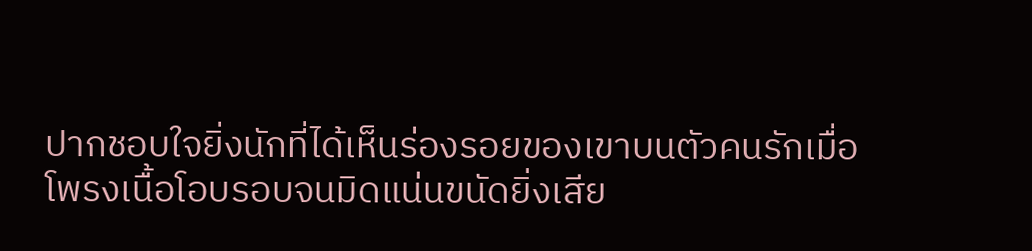ปากชอบใจยิ่งนักที่ได้เห็นร่องรอยของเขาบนตัวคนรักเมื่อโพรงเนื้อโอบรอบจนมิดแน่นขนัดยิ่งเสีย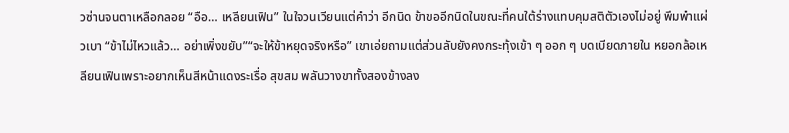วซ่านจนตาเหลือกลอย “อือ… เหลียนเฟิน” ในใจวนเวียนแต่คำว่า อีกนิด ข้าขออีกนิดในขณะที่คนใต้ร่างแทบคุมสติตัวเองไม่อยู่ พึมพำแผ่วเบา “ข้าไม่ไหวแล้ว… อย่าเพิ่งขยับ”“จะให้ข้าหยุดจริงหรือ” เขาเอ่ยถามแต่ส่วนลับยังคงกระทุ้งเข้า ๆ ออก ๆ บดเบียดภายใน หยอกล้อเหลียนเฟินเพราะอยากเห็นสีหน้าแดงระเรื่อ สุขสม พลันวางขาทั้งสองข้างลง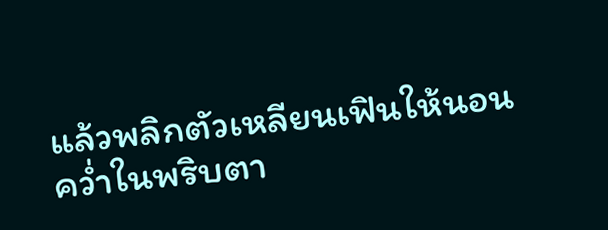แล้วพลิกตัวเหลียนเฟินให้นอนคว่ำในพริบตา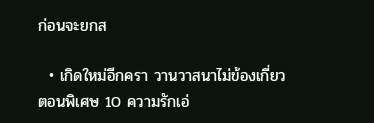ก่อนจะยกส

  • เกิดใหม่อีกครา วานวาสนาไม่ข้องเกี่ยว   ตอนพิเศษ 10 ความรักเอ่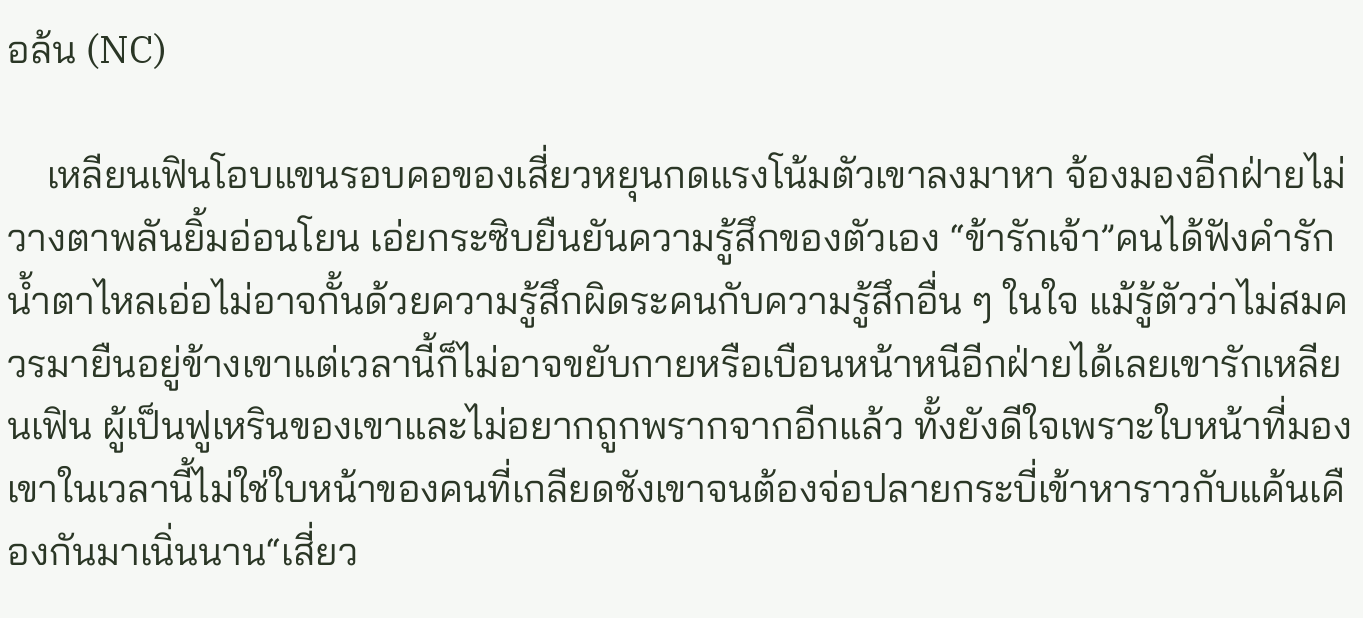อล้น (NC)

    เหลียนเฟินโอบแขนรอบคอของเสี่ยวหยุนกดแรงโน้มตัวเขาลงมาหา จ้องมองอีกฝ่ายไม่วางตาพลันยิ้มอ่อนโยน เอ่ยกระซิบยืนยันความรู้สึกของตัวเอง “ข้ารักเจ้า”คนได้ฟังคำรักน้ำตาไหลเอ่อไม่อาจกั้นด้วยความรู้สึกผิดระคนกับความรู้สึกอื่น ๆ ในใจ แม้รู้ตัวว่าไม่สมควรมายืนอยู่ข้างเขาแต่เวลานี้ก็ไม่อาจขยับกายหรือเบือนหน้าหนีอีกฝ่ายได้เลยเขารักเหลียนเฟิน ผู้เป็นฟูเหรินของเขาและไม่อยากถูกพรากจากอีกแล้ว ทั้งยังดีใจเพราะใบหน้าที่มองเขาในเวลานี้ไม่ใช่ใบหน้าของคนที่เกลียดชังเขาจนต้องจ่อปลายกระบี่เข้าหาราวกับแค้นเคืองกันมาเนิ่นนาน“เสี่ยว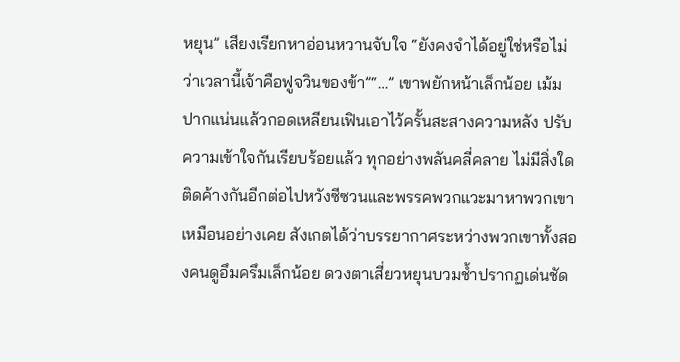หยุน” เสียงเรียกหาอ่อนหวานจับใจ “ยังคงจำได้อยู่ใช่หรือไม่ว่าเวลานี้เจ้าคือฟูจวินของข้า”“…” เขาพยักหน้าเล็กน้อย เม้มปากแน่นแล้วกอดเหลียนเฟินเอาไว้ครั้นสะสางความหลัง ปรับความเข้าใจกันเรียบร้อยแล้ว ทุกอย่างพลันคลี่คลาย ไม่มีสิ่งใดติดค้างกันอีกต่อไปหวังซีซวนและพรรคพวกแวะมาหาพวกเขาเหมือนอย่างเคย สังเกตได้ว่าบรรยากาศระหว่างพวกเขาทั้งสองคนดูอึมครึมเล็กน้อย ดวงตาเสี่ยวหยุนบวมช้ำปรากฏเด่นชัด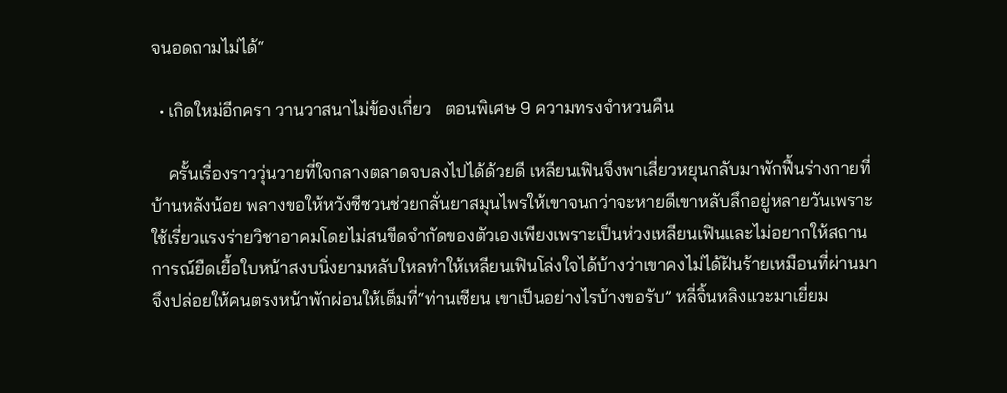จนอดถามไม่ได้“

  • เกิดใหม่อีกครา วานวาสนาไม่ข้องเกี่ยว   ตอนพิเศษ 9 ความทรงจำหวนคืน

    ครั้นเรื่องราววุ่นวายที่ใจกลางตลาดจบลงไปได้ด้วยดี เหลียนเฟินจึงพาเสี่ยวหยุนกลับมาพักฟื้นร่างกายที่บ้านหลังน้อย พลางขอให้หวังซีซวนช่วยกลั่นยาสมุนไพรให้เขาจนกว่าจะหายดีเขาหลับลึกอยู่หลายวันเพราะใช้เรี่ยวแรงร่ายวิชาอาคมโดยไม่สนขีดจำกัดของตัวเองเพียงเพราะเป็นห่วงเหลียนเฟินและไม่อยากให้สถานการณ์ยืดเยื้อใบหน้าสงบนิ่งยามหลับใหลทำให้เหลียนเฟินโล่งใจได้บ้างว่าเขาคงไม่ได้ฝันร้ายเหมือนที่ผ่านมาจึงปล่อยให้คนตรงหน้าพักผ่อนให้เต็มที่“ท่านเซียน เขาเป็นอย่างไรบ้างขอรับ” หลี่จิ้นหลิงแวะมาเยี่ยม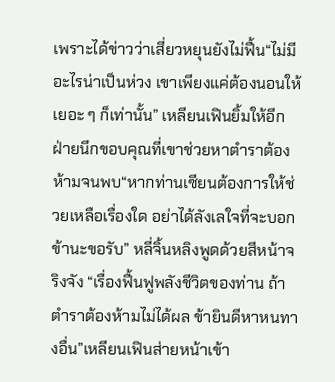เพราะได้ข่าวว่าเสี่ยวหยุนยังไม่ฟื้น“ไม่มีอะไรน่าเป็นห่วง เขาเพียงแค่ต้องนอนให้เยอะ ๆ ก็เท่านั้น” เหลียนเฟินยิ้มให้อีกฝ่ายนึกขอบคุณที่เขาช่วยหาตำราต้องห้ามจนพบ“หากท่านเซียนต้องการให้ช่วยเหลือเรื่องใด อย่าได้ลังเลใจที่จะบอกข้านะขอรับ” หลี่จิ้นหลิงพูดด้วยสีหน้าจริงจัง “เรื่องฟื้นฟูพลังชีวิตของท่าน ถ้าตำราต้องห้ามไม่ได้ผล ข้ายินดีหาหนทางอื่น”เหลียนเฟินส่ายหน้าเข้า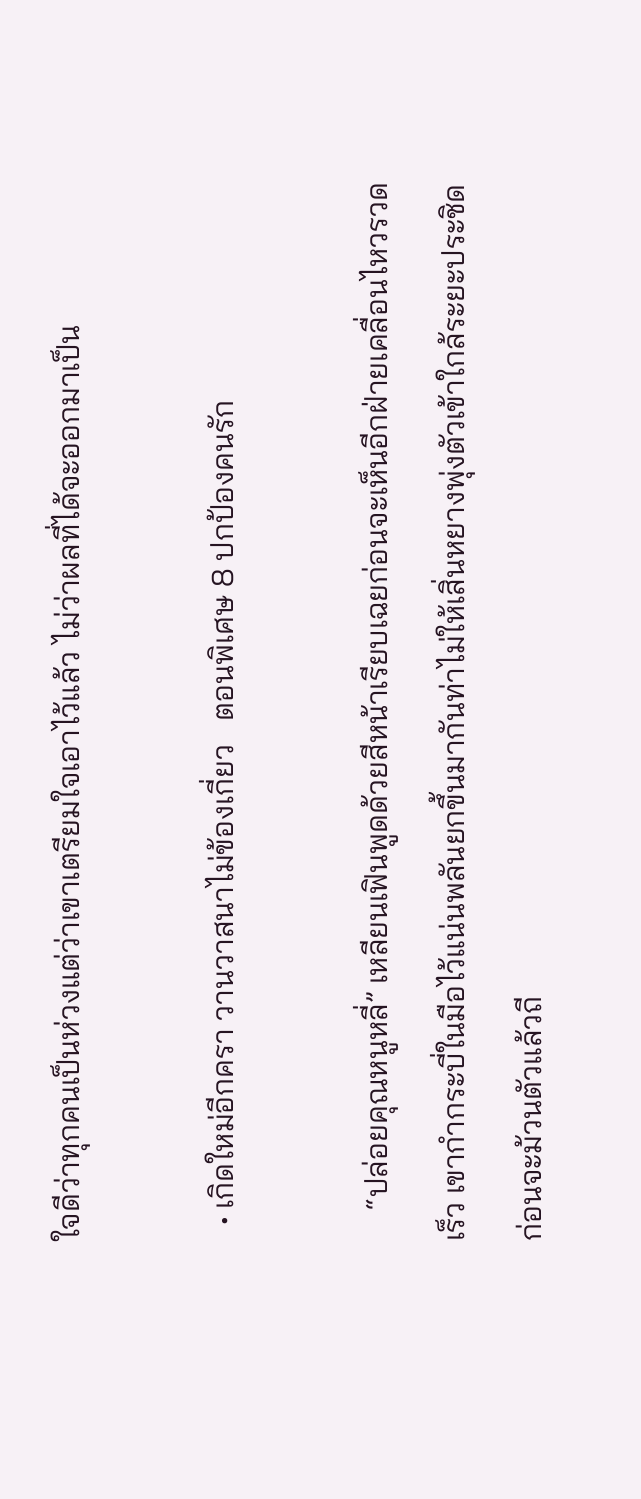ใจดีว่าทุกคนเป็นห่วงแต่ว่าเขาเตรียมใจเอาไว้แล้ว ไม่ว่าผลที่ได้จะออกมาเป็น

  • เกิดใหม่อีกครา วานวาสนาไม่ข้องเกี่ยว   ตอนพิเศษ 8 ปกป้องคนรัก

    “ปล่อยคุณหนูหลี่” เหลียนเฟินพูดด้วยสีหน้าเรียบเฉยก่อนจะเห็นอีกฝ่ายเคลื่อนไหวรวดเร็ว เขากำกระบี่ในมือไว้แน่นพลันยกขึ้นมากันท่าไม่ให้เสิ่นหยางพุ่งตัวเข้าใกล้ระยะประชิดก่อนจะม้วนตัวแล้วถี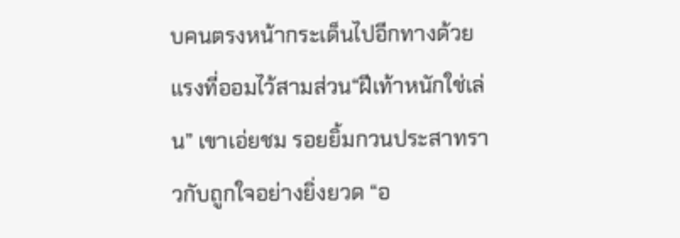บคนตรงหน้ากระเด็นไปอีกทางด้วยแรงที่ออมไว้สามส่วน“ฝีเท้าหนักใช่เล่น” เขาเอ่ยชม รอยยิ้มกวนประสาทราวกับถูกใจอย่างยิ่งยวด “อ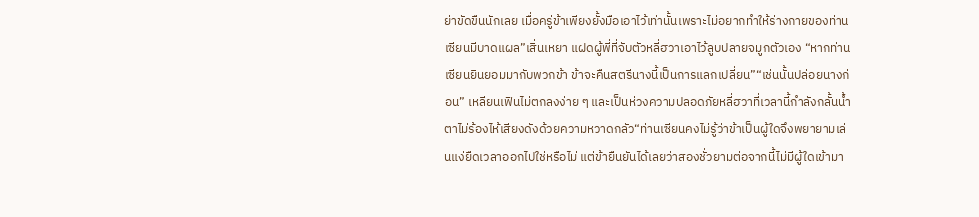ย่าขัดขืนนักเลย เมื่อครู่ข้าเพียงยั้งมือเอาไว้เท่านั้นเพราะไม่อยากทำให้ร่างกายของท่านเซียนมีบาดแผล”เสิ่นเหยา แฝดผู้พี่ที่จับตัวหลี่ฮวาเอาไว้ลูบปลายจมูกตัวเอง “หากท่านเซียนยินยอมมากับพวกข้า ข้าจะคืนสตรีนางนี้เป็นการแลกเปลี่ยน”“เช่นนั้นปล่อยนางก่อน” เหลียนเฟินไม่ตกลงง่าย ๆ และเป็นห่วงความปลอดภัยหลี่ฮวาที่เวลานี้กำลังกลั้นน้ำตาไม่ร้องไห้เสียงดังด้วยความหวาดกลัว“ท่านเซียนคงไม่รู้ว่าข้าเป็นผู้ใดจึงพยายามเล่นแง่ยืดเวลาออกไปใช่หรือไม่ แต่ข้ายืนยันได้เลยว่าสองชั่วยามต่อจากนี้ไม่มีผู้ใดเข้ามา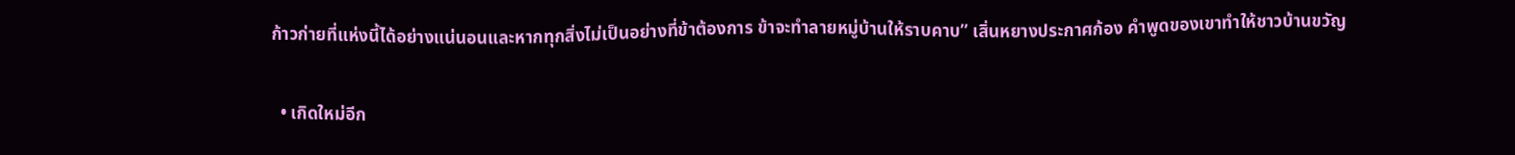ก้าวก่ายที่แห่งนี้ได้อย่างแน่นอนและหากทุกสิ่งไม่เป็นอย่างที่ข้าต้องการ ข้าจะทำลายหมู่บ้านให้ราบคาบ” เสิ่นหยางประกาศก้อง คำพูดของเขาทำให้ชาวบ้านขวัญ

  • เกิดใหม่อีก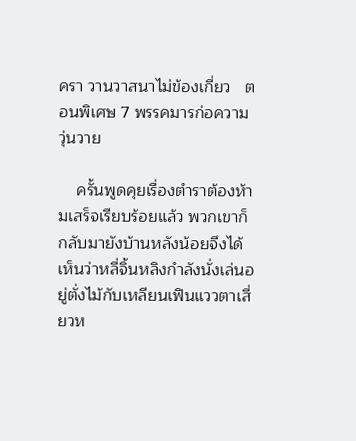ครา วานวาสนาไม่ข้องเกี่ยว   ตอนพิเศษ 7 พรรคมารก่อความวุ่นวาย

    ครั้นพูดคุยเรื่องตำราต้องห้ามเสร็จเรียบร้อยแล้ว พวกเขาก็กลับมายังบ้านหลังน้อยจึงได้เห็นว่าหลี่จิ้นหลิงกำลังนั่งเล่นอยู่ตั่งไม้กับเหลียนเฟินแววตาเสี่ยวห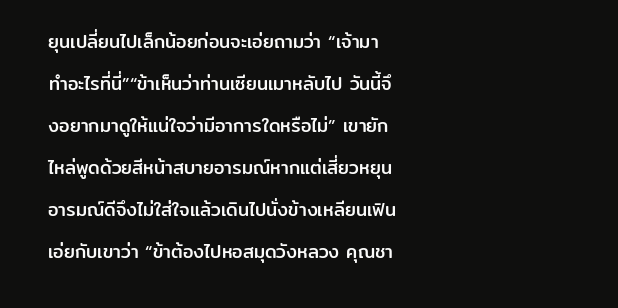ยุนเปลี่ยนไปเล็กน้อยก่อนจะเอ่ยถามว่า “เจ้ามาทำอะไรที่นี่”“ข้าเห็นว่าท่านเซียนเมาหลับไป วันนี้จึงอยากมาดูให้แน่ใจว่ามีอาการใดหรือไม่” เขายักไหล่พูดด้วยสีหน้าสบายอารมณ์หากแต่เสี่ยวหยุนอารมณ์ดีจึงไม่ใส่ใจแล้วเดินไปนั่งข้างเหลียนเฟิน เอ่ยกับเขาว่า “ข้าต้องไปหอสมุดวังหลวง คุณชา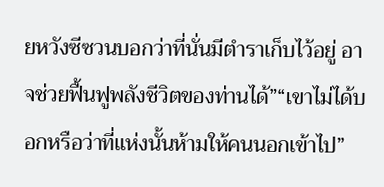ยหวังซีซวนบอกว่าที่นั่นมีตำราเก็บไว้อยู่ อาจช่วยฟื้นฟูพลังชีวิตของท่านได้”“เขาไม่ได้บอกหรือว่าที่แห่งนั้นห้ามให้คนนอกเข้าไป”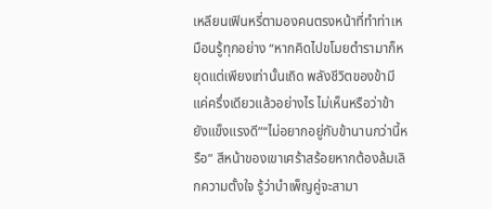เหลียนเฟินหรี่ตามองคนตรงหน้าที่ทำท่าเหมือนรู้ทุกอย่าง “หากคิดไปขโมยตำรามาก็หยุดแต่เพียงเท่านั้นเถิด พลังชีวิตของข้ามีแค่ครึ่งเดียวแล้วอย่างไร ไม่เห็นหรือว่าข้ายังแข็งแรงดี”“ไม่อยากอยู่กับข้านานกว่านี้หรือ” สีหน้าของเขาเศร้าสร้อยหากต้องล้มเลิกความตั้งใจ รู้ว่าบำเพ็ญคู่จะสามา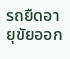รถยืดอายุขัยออก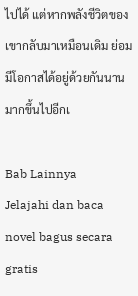ไปได้ แต่หากพลังชีวิตของเขากลับมาเหมือนเดิม ย่อมมีโอกาสได้อยู่ด้วยกันนานมากขึ้นไปอีกเ

Bab Lainnya
Jelajahi dan baca novel bagus secara gratis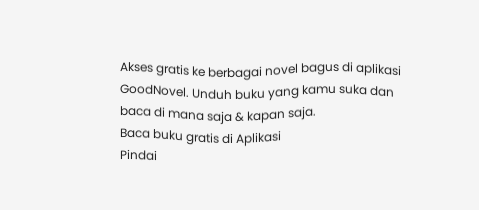Akses gratis ke berbagai novel bagus di aplikasi GoodNovel. Unduh buku yang kamu suka dan baca di mana saja & kapan saja.
Baca buku gratis di Aplikasi
Pindai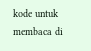kode untuk membaca di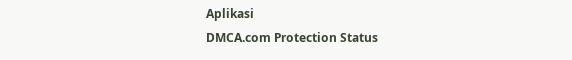Aplikasi
DMCA.com Protection Status